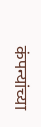कंपन्यांच्या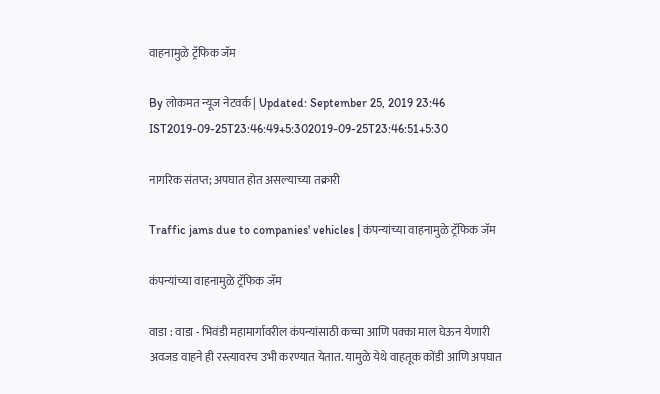वाहनामुळे ट्रॅफिक जॅम

By लोकमत न्यूज नेटवर्क | Updated: September 25, 2019 23:46 IST2019-09-25T23:46:49+5:302019-09-25T23:46:51+5:30

नागरिक संतप्त; अपघात होत असल्याच्या तक्रारी

Traffic jams due to companies' vehicles | कंपन्यांच्या वाहनामुळे ट्रॅफिक जॅम

कंपन्यांच्या वाहनामुळे ट्रॅफिक जॅम

वाडा : वाडा - भिवंडी महामार्गावरील कंपन्यांसाठी कच्चा आणि पक्का माल घेऊन येणारी अवजड वाहने ही रस्त्यावरच उभी करण्यात येतात. यामुळे येथे वाहतूक कोंडी आणि अपघात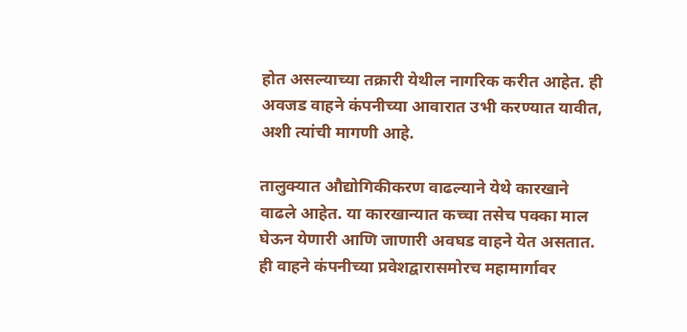होत असल्याच्या तक्रारी येथील नागरिक करीत आहेत. ही अवजड वाहने कंपनीच्या आवारात उभी करण्यात यावीत, अशी त्यांची मागणी आहे.

तालुक्यात औद्योगिकीकरण वाढल्याने येथे कारखाने वाढले आहेत. या कारखान्यात कच्चा तसेच पक्का माल घेऊन येणारी आणि जाणारी अवघड वाहने येत असतात. ही वाहने कंपनीच्या प्रवेशद्वारासमोरच महामार्गावर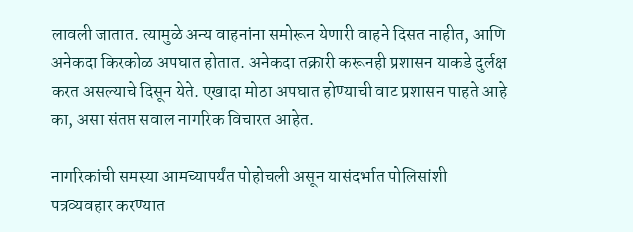लावली जातात. त्यामुळे अन्य वाहनांना समोरून येणारी वाहने दिसत नाहीत, आणि अनेकदा किरकोळ अपघात होतात. अनेकदा तक्रारी करूनही प्रशासन याकडे दुर्लक्ष करत असल्याचे दिसून येते. एखादा मोठा अपघात होण्याची वाट प्रशासन पाहते आहे का, असा संतप्त सवाल नागरिक विचारत आहेत.

नागरिकांची समस्या आमच्यापर्यंत पोहोचली असून यासंदर्भात पोलिसांशी पत्रव्यवहार करण्यात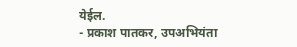येईल.
- प्रकाश पातकर, उपअभियंता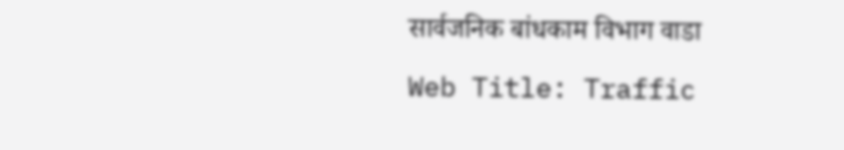सार्वजनिक बांधकाम विभाग वाडा

Web Title: Traffic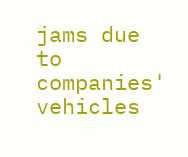jams due to companies' vehicles